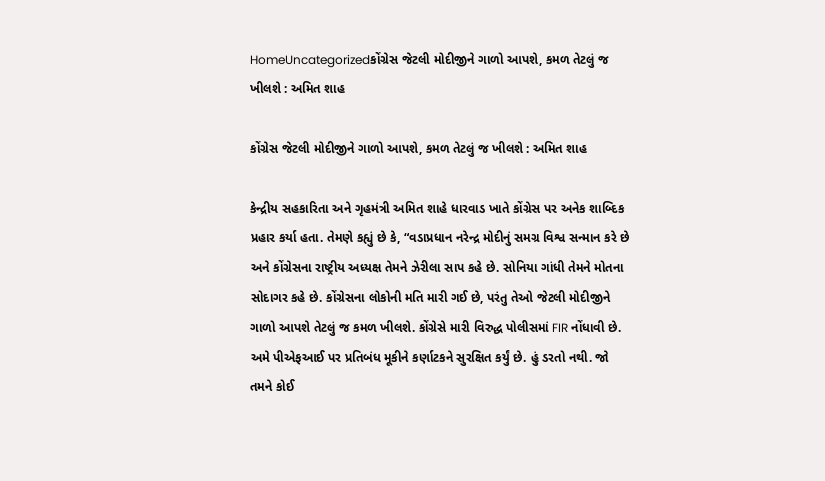HomeUncategorizedકોંગ્રેસ જેટલી મોદીજીને ગાળો આપશે, કમળ તેટલું જ ખીલશે : અમિત શાહ

કોંગ્રેસ જેટલી મોદીજીને ગાળો આપશે, કમળ તેટલું જ ખીલશે : અમિત શાહ

કેન્દ્રીય સહકારિતા અને ગૃહમંત્રી અમિત શાહે ધારવાડ ખાતે કોંગ્રેસ પર અનેક શાબ્દિક પ્રહાર કર્યા હતા. તેમણે કહ્યું છે કે, “વડાપ્રધાન નરેન્દ્ર મોદીનું સમગ્ર વિશ્વ સન્માન કરે છે અને કોંગ્રેસના રાષ્ટ્રીય અધ્યક્ષ તેમને ઝેરીલા સાપ કહે છે. સોનિયા ગાંધી તેમને મોતના સોદાગર કહે છે. કોંગ્રેસના લોકોની મતિ મારી ગઈ છે, પરંતુ તેઓ જેટલી મોદીજીને ગાળો આપશે તેટલું જ કમળ ખીલશે. કોંગ્રેસે મારી વિરુદ્ધ પોલીસમાં FIR નોંધાવી છે. અમે પીએફઆઈ પર પ્રતિબંધ મૂકીને કર્ણાટકને સુરક્ષિત કર્યું છે. હું ડરતો નથી. જો તમને કોઈ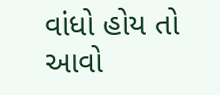વાંધો હોય તો આવો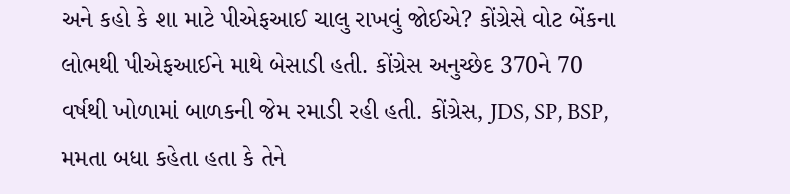અને કહો કે શા માટે પીએફઆઈ ચાલુ રાખવું જોઈએ? કોંગ્રેસે વોટ બેંકના લોભથી પીએફઆઈને માથે બેસાડી હતી. કોંગ્રેસ અનુચ્છેદ 370ને 70 વર્ષથી ખોળામાં બાળકની જેમ રમાડી રહી હતી. કોંગ્રેસ, JDS, SP, BSP, મમતા બધા કહેતા હતા કે તેને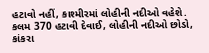હટાવો નહીં, કાશ્મીરમાં લોહીની નદીઓ વહેશે. કલમ 370 હટાવી દેવાઈ, લોહીની નદીઓ છોડો, કાંકરા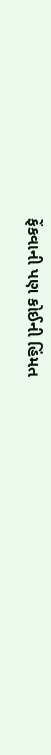ફેંકવાની પણ કોઈની હિંમત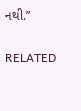નથી.”

RELATED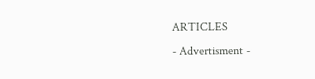ARTICLES
- Advertisment -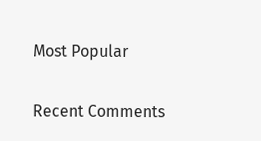Most Popular

Recent Comments